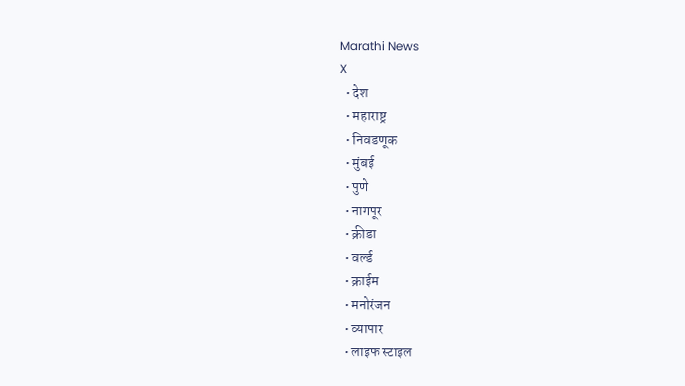Marathi News
X
  • देश
  • महाराष्ट्र
  • निवडणूक
  • मुंबई
  • पुणे
  • नागपूर
  • क्रीडा
  • वर्ल्ड
  • क्राईम
  • मनोरंजन
  • व्यापार
  • लाइफ स्टाइल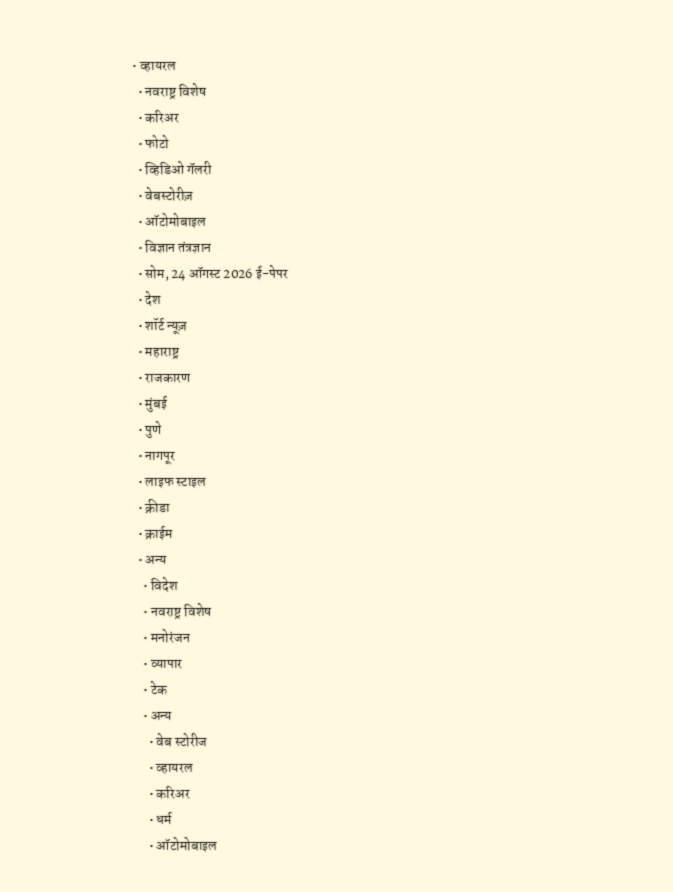• व्हायरल
  • नवराष्ट्र विशेष
  • करिअर
  • फोटो
  • व्हिडिओ गॅलरी
  • वेबस्टोरीज़
  • ऑटोमोबाइल
  • विज्ञान तंत्रज्ञान
  • सोम, 24 ऑगस्ट 2026 ई-पेपर
  • देश
  • शॉर्ट न्यूज़
  • महाराष्ट्र
  • राजकारण
  • मुंबई
  • पुणे
  • नागपूर
  • लाइफ स्टाइल
  • क्रीडा
  • क्राईम
  • अन्य
    • विदेश
    • नवराष्ट्र विशेष
    • मनोरंजन
    • व्यापार
    • टेक
    • अन्य
      • वेब स्टोरीज
      • व्हायरल
      • करिअर
      • धर्म
      • ऑटोमोबाइल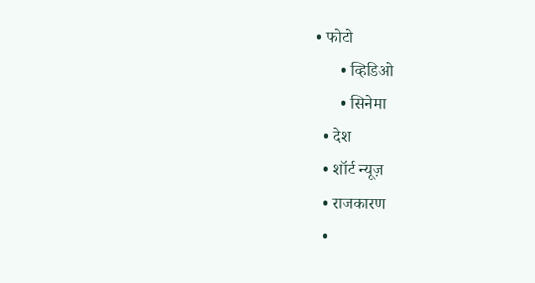• फोटो
      • व्हिडिओ
      • सिनेमा
  • देश
  • शॉर्ट न्यूज़
  • राजकारण
  •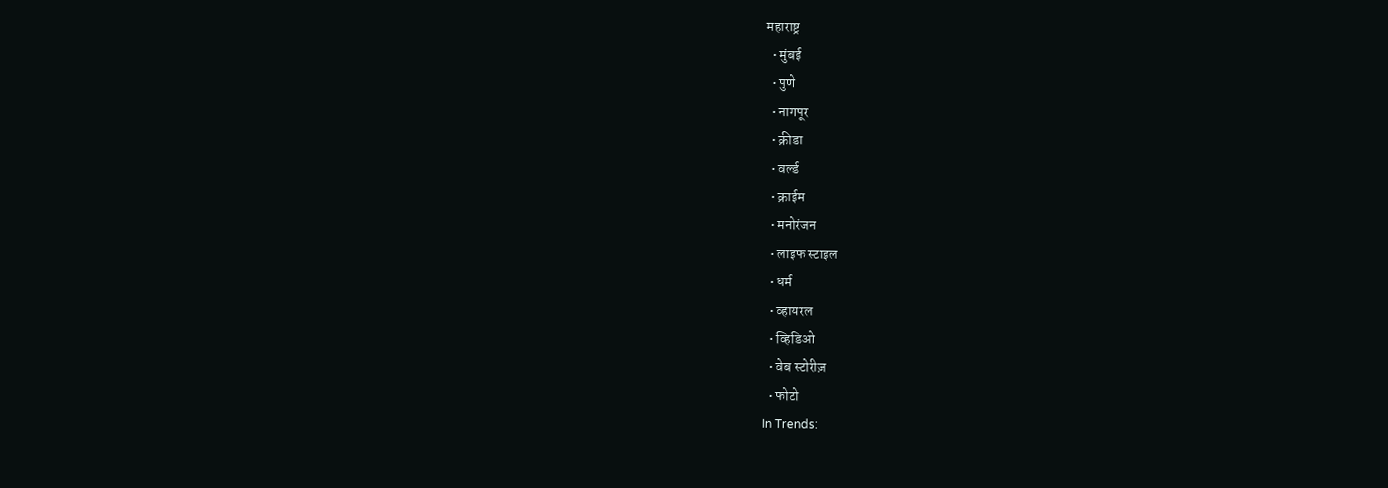महाराष्ट्र
  • मुंबई
  • पुणे
  • नागपूर
  • क्रीडा
  • वर्ल्ड
  • क्राईम
  • मनोरंजन
  • लाइफ स्टाइल
  • धर्म
  • व्हायरल
  • व्हिडिओ
  • वेब स्टोरीज़
  • फोटो
In Trends: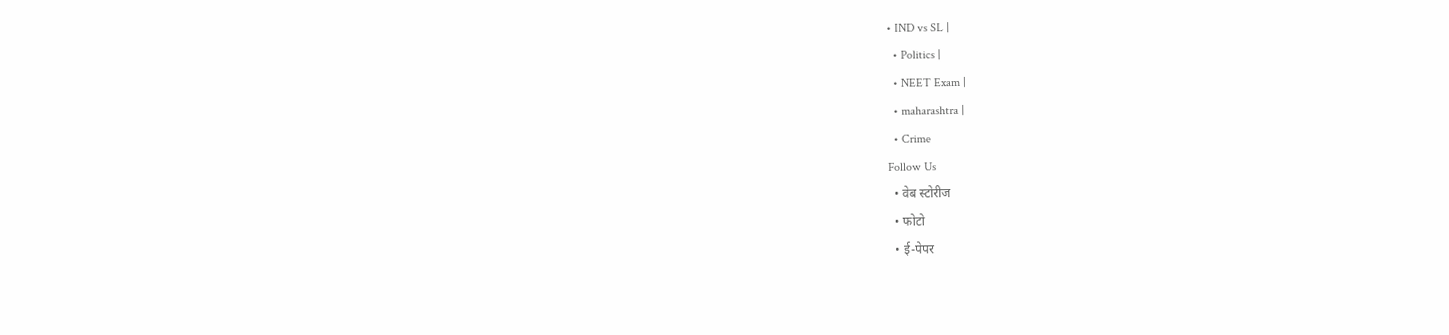• IND vs SL |
  • Politics |
  • NEET Exam |
  • maharashtra |
  • Crime
Follow Us
  • वेब स्टोरीज
  • फोटो
  • ई-पेपर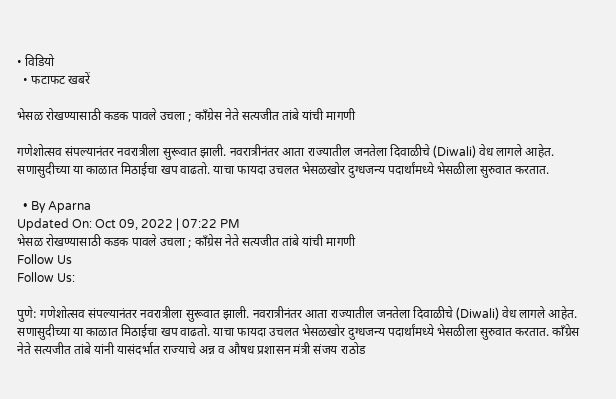• विडियो
  • फटाफट खबरें

भेसळ रोखण्यासाठी कडक पावले उचला ; काँग्रेस नेते सत्यजीत तांबे यांची मागणी

गणेशोत्सव संपल्यानंतर नवरात्रीला सुरूवात झाली. नवरात्रीनंतर आता राज्यातील जनतेला दिवाळीचे (Diwali) वेध लागले आहेत. सणासुदीच्या या काळात मिठाईचा खप वाढतो. याचा फायदा उचलत भेसळखोर दुग्धजन्य पदार्थांमध्ये भेसळीला सुरुवात करतात.

  • By Aparna
Updated On: Oct 09, 2022 | 07:22 PM
भेसळ रोखण्यासाठी कडक पावले उचला ; काँग्रेस नेते सत्यजीत तांबे यांची मागणी
Follow Us
Follow Us:

पुणे: गणेशोत्सव संपल्यानंतर नवरात्रीला सुरूवात झाली. नवरात्रीनंतर आता राज्यातील जनतेला दिवाळीचे (Diwali) वेध लागले आहेत. सणासुदीच्या या काळात मिठाईचा खप वाढतो. याचा फायदा उचलत भेसळखोर दुग्धजन्य पदार्थांमध्ये भेसळीला सुरुवात करतात. काँग्रेस नेते सत्यजीत तांबे यांनी यासंदर्भात राज्याचे अन्न व औषध प्रशासन मंत्री संजय राठोड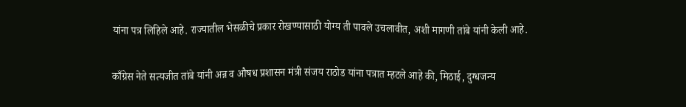यांना पत्र लिहिले आहे. राज्यातील भेसळीचे प्रकार रोखण्यासाठी योग्य ती पावले उचलावीत, अशी मागणी तांबे यांनी केली आहे.

काँग्रेस नेते सत्यजीत तांबे यांनी अन्न व औषध प्रशासन मंत्री संजय राठोड यांना पत्रात म्हटले आहे की, मिठाई, दुग्धजन्य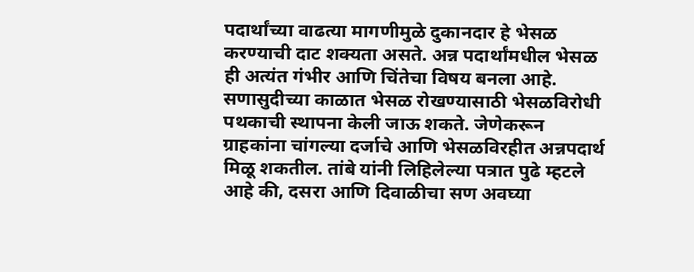पदार्थांच्या वाढत्या मागणीमुळे दुकानदार हे भेसळ करण्याची दाट शक्यता असते. अन्न पदार्थांमधील भेसळ ही अत्यंत गंभीर आणि चिंतेचा विषय बनला आहे. सणासुदीच्या काळात भेसळ रोखण्यासाठी भेसळविरोधी पथकाची स्थापना केली जाऊ शकते. जेणेकरून ग्राहकांना चांगल्या दर्जाचे आणि भेसळविरहीत अन्नपदार्थ मिळू शकतील. तांबे यांनी लिहिलेल्या पत्रात पुढे म्हटले आहे की, दसरा आणि दिवाळीचा सण अवघ्या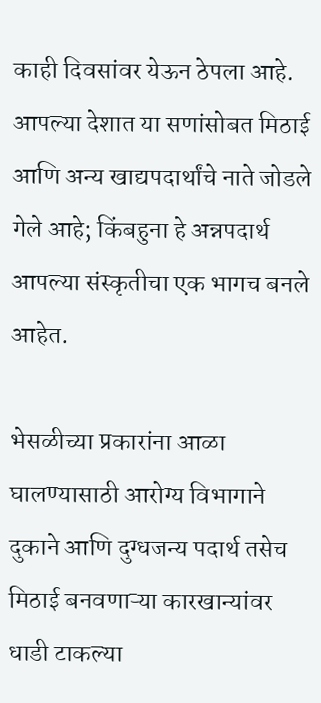काही दिवसांवर येऊन ठेपला आहे. आपल्या देशात या सणांसोबत मिठाई आणि अन्य खाद्यपदार्थांचे नाते जोडले गेले आहे; किंबहुना हे अन्नपदार्थ आपल्या संस्कृतीचा एक भागच बनले आहेत.

भेसळीच्या प्रकारांना आळा घालण्यासाठी आरोग्य विभागाने दुकाने आणि दुग्धजन्य पदार्थ तसेच मिठाई बनवणाऱ्या कारखान्यांवर धाडी टाकल्या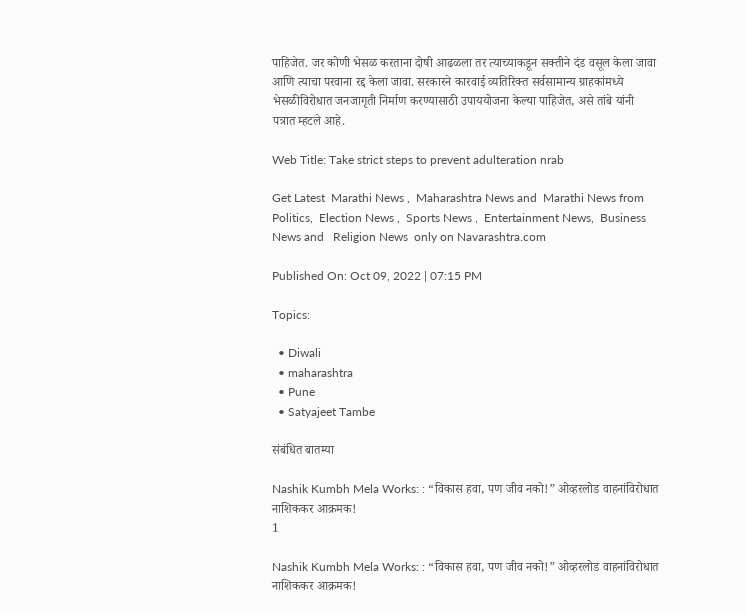पाहिजेत. जर कोणी भेसळ करताना दोषी आढळला तर त्याच्याकडून सक्तीने दंड वसूल केला जावा आणि त्याचा परवाना रद्द केला जावा. सरकारने कारवाई व्यतिरिक्त सर्वसामान्य ग्राहकांमध्ये भेसळीविरोधात जनजागृती निर्माण करण्यासाठी उपाययोजना केल्या पाहिजेत, असे तांबे यांनी पत्रात म्हटले आहे.

Web Title: Take strict steps to prevent adulteration nrab

Get Latest  Marathi News ,  Maharashtra News and  Marathi News from Politics,  Election News ,  Sports News ,  Entertainment News,  Business News and   Religion News  only on Navarashtra.com

Published On: Oct 09, 2022 | 07:15 PM

Topics:

  • Diwali
  • maharashtra
  • Pune
  • Satyajeet Tambe

संबंधित बातम्या

Nashik Kumbh Mela Works: : “विकास हवा, पण जीव नको!” ओव्हरलोड वाहनांविरोधात नाशिककर आक्रमक!
1

Nashik Kumbh Mela Works: : “विकास हवा, पण जीव नको!” ओव्हरलोड वाहनांविरोधात नाशिककर आक्रमक!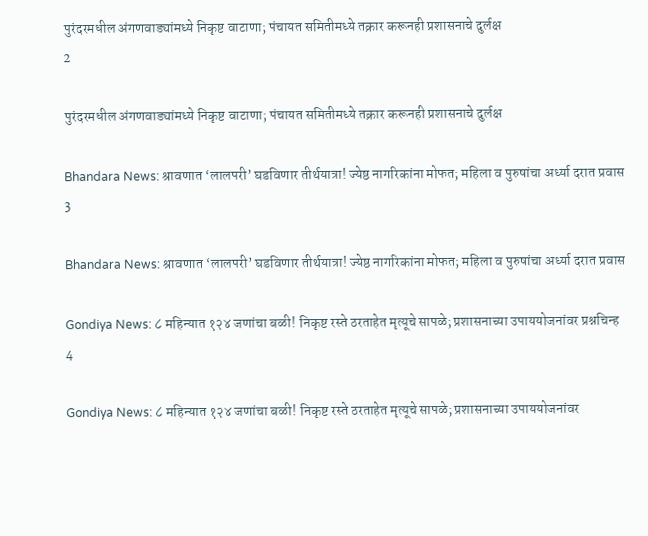पुरंदरमधील अंगणवाड्यांमध्ये निकृष्ट वाटाणा; पंचायत समितीमध्ये तक्रार करूनही प्रशासनाचे दुर्लक्ष
2

पुरंदरमधील अंगणवाड्यांमध्ये निकृष्ट वाटाणा; पंचायत समितीमध्ये तक्रार करूनही प्रशासनाचे दुर्लक्ष

Bhandara News: श्रावणात ‘लालपरी’ घडविणार तीर्थयात्रा! ज्येष्ठ नागरिकांना मोफत; महिला व पुरुषांचा अर्ध्या दरात प्रवास
3

Bhandara News: श्रावणात ‘लालपरी’ घडविणार तीर्थयात्रा! ज्येष्ठ नागरिकांना मोफत; महिला व पुरुषांचा अर्ध्या दरात प्रवास

Gondiya News: ८ महिन्यात १२४ जणांचा बळी! निकृष्ट रस्ते ठरताहेत मृत्यूचे सापळे; प्रशासनाच्या उपाययोजनांवर प्रश्नचिन्ह
4

Gondiya News: ८ महिन्यात १२४ जणांचा बळी! निकृष्ट रस्ते ठरताहेत मृत्यूचे सापळे; प्रशासनाच्या उपाययोजनांवर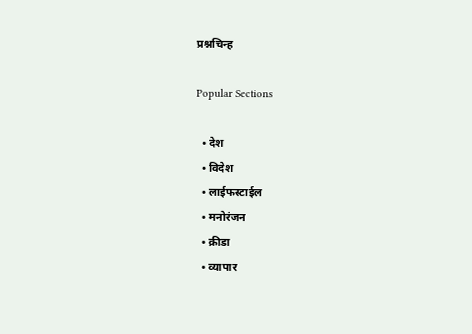प्रश्नचिन्ह

Popular Sections

  • देश
  • विदेश
  • लाईफस्टाईल
  • मनोरंजन
  • क्रीडा
  • व्यापार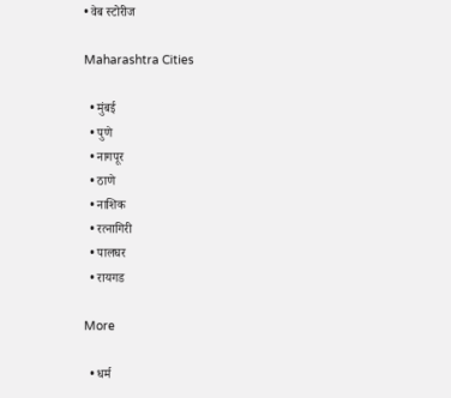• वेब स्टोरीज

Maharashtra Cities

  • मुंबई
  • पुणे
  • नागपूर
  • ठाणे
  • नाशिक
  • रत्नागिरी
  • पालघर
  • रायगड

More

  • धर्म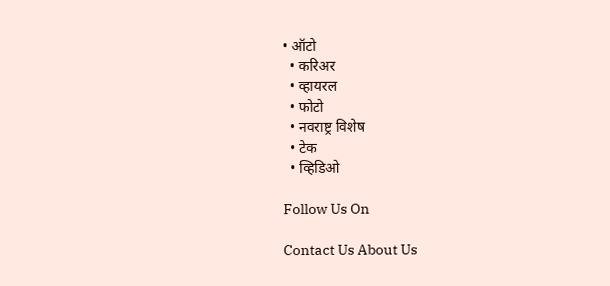• ऑटो
  • करिअर
  • व्हायरल
  • फोटो
  • नवराष्ट्र विशेष
  • टेक
  • व्हिडिओ

Follow Us On

Contact Us About Us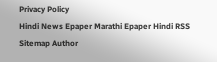Privacy Policy
Hindi News Epaper Marathi Epaper Hindi RSS Sitemap Author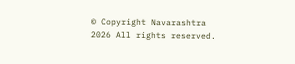© Copyright Navarashtra 2026 All rights reserved.